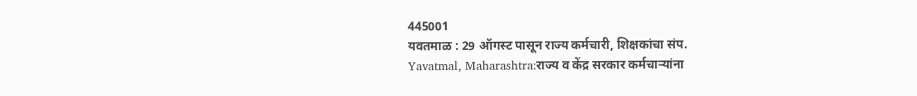445001
यवतमाळ : 29 ऑगस्ट पासून राज्य कर्मचारी, शिक्षकांचा संप.
Yavatmal, Maharashtra:राज्य व केंद्र सरकार कर्मचाऱ्यांना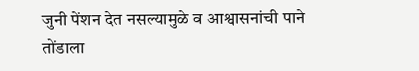जुनी पेंशन देत नसल्यामुळे व आश्वासनांची पाने तोंडाला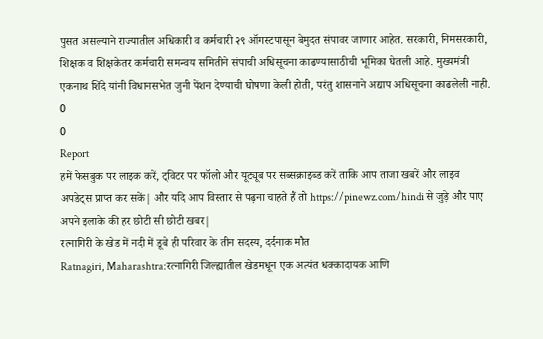पुसत असल्याने राज्यातील अधिकारी व कर्मचारी २९ ऑगस्टपासून बेमुदत संपावर जाणार आहेत. सरकारी, निमसरकारी, शिक्षक व शिक्षकेतर कर्मचारी समन्वय समितीने संपाची अधिसूचना काढण्यासाठीची भूमिका घेतली आहे. मुख्यमंत्री एकनाथ शिंदे यांनी विधानसभेत जुनी पेंशन देण्याची घोषणा केली होती, परंतु शासनाने अद्याप अधिसूचना काढलेली नाही.
0
0
Report
हमें फेसबुक पर लाइक करें, ट्विटर पर फॉलो और यूट्यूब पर सब्सक्राइब्ड करें ताकि आप ताजा खबरें और लाइव अपडेट्स प्राप्त कर सकें| और यदि आप विस्तार से पढ़ना चाहते हैं तो https://pinewz.com/hindi से जुड़े और पाए अपने इलाके की हर छोटी सी छोटी खबर|
रत्नागिरी के खेड में नदी में डूबे ही परिवार के तीन सदस्य, दर्दनाक मौत
Ratnagiri, Maharashtra:रत्नागिरी जिल्ह्यातील खेडमधून एक अत्यंत धक्कादायक आणि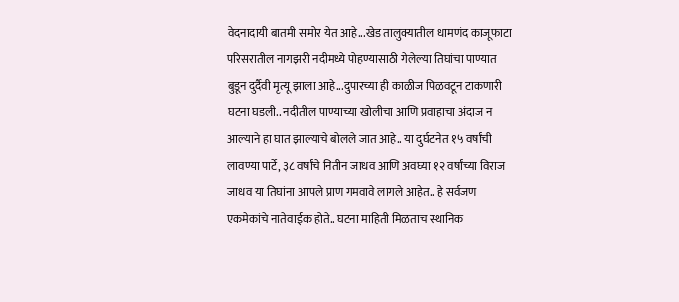वेदनादायी बातमी समोर येत आहे...खेड तालुक्यातील धामणंद काजूफाटा परिसरातील नागझरी नदीमध्ये पोहण्यासाठी गेलेल्या तिघांचा पाण्यात बुडून दुर्दैवी मृत्यू झाला आहे...दुपारच्या ही काळीज पिळवटून टाकणारी घटना घडली.. नदीतील पाण्याच्या खोलीचा आणि प्रवाहाचा अंदाज न आल्याने हा घात झाल्याचे बोलले जात आहे.. या दुर्घटनेत १५ वर्षांची लावण्या पार्टे, ३८ वर्षांचे नितीन जाधव आणि अवघ्या १२ वर्षांच्या विराज जाधव या तिघांना आपले प्राण गमवावे लागले आहेत.. हे सर्वजण एकमेकांचे नातेवाईक होते.. घटना माहिती मिळताच स्थानिक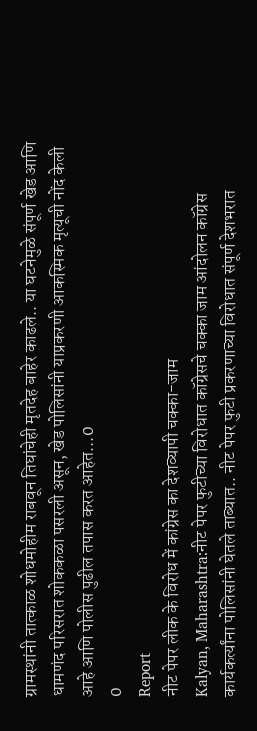ग्रामस्थांनी तात्काळ शोधमोहीम राबवून तिघांचेही मृतदेह बाहेर काढले.. या घटनेमुळे संपूर्ण खेड आणि धामणंद परिसरात शोककळा पसरली असून, खेड पोलिसांनी याप्रकरणी आकस्मिक मृत्यूची नोंद केली आहे आणि पोलीस पुढील तपास करत आहेत...0
0
Report
नीट पेपर लीक के विरोध में कांग्रेस का देशव्यापी चक्का-जाम
Kalyan, Maharashtra:नीट पेपर फुटीच्या विरोधात कॉग्रेसचे चक्का जाम आंदोलन कॉग्रेस कार्यकर्त्यांना पोलिसांनी घेतले ताब्यात.. नीट पेपर फुटी प्रकरणाच्या विरोधात संपूर्ण देशभरात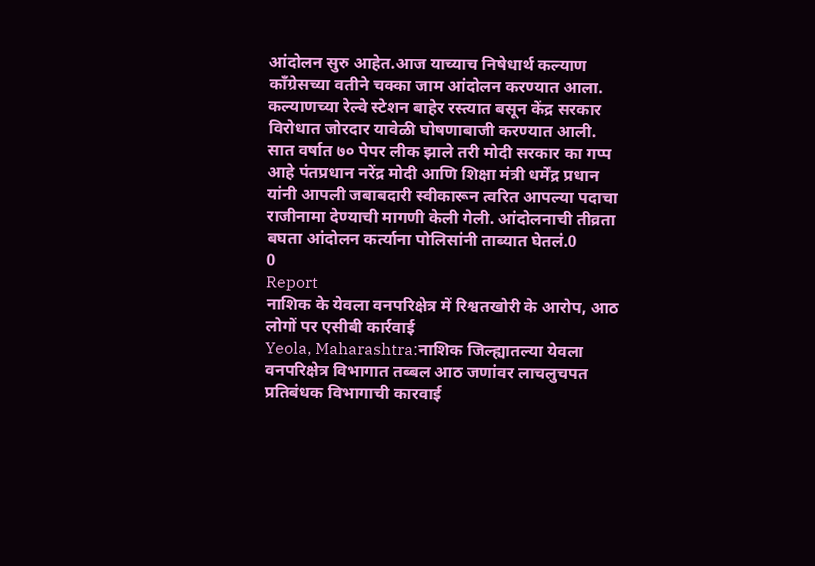आंदोलन सुरु आहेत.आज याच्याच निषेधार्थ कल्याण काँग्रेसच्या वतीने चक्का जाम आंदोलन करण्यात आला. कल्याणच्या रेल्वे स्टेशन बाहेर रस्त्यात बसून केंद्र सरकार विरोधात जोरदार यावेळी घोषणाबाजी करण्यात आली. सात वर्षात ७० पेपर लीक झाले तरी मोदी सरकार का गप्प आहे पंतप्रधान नरेंद्र मोदी आणि शिक्षा मंत्री धर्मेंद्र प्रधान यांनी आपली जबाबदारी स्वीकारून त्वरित आपल्या पदाचा राजीनामा देण्याची मागणी केली गेली. आंदोलनाची तीव्रता बघता आंदोलन कर्त्याना पोलिसांनी ताब्यात घेतलं.0
0
Report
नाशिक के येवला वनपरिक्षेत्र में रिश्वतखोरी के आरोप, आठ लोगों पर एसीबी कार्रवाई
Yeola, Maharashtra:नाशिक जिल्ह्यातल्या येवला वनपरिक्षेत्र विभागात तब्बल आठ जणांवर लाचलुचपत प्रतिबंधक विभागाची कारवाई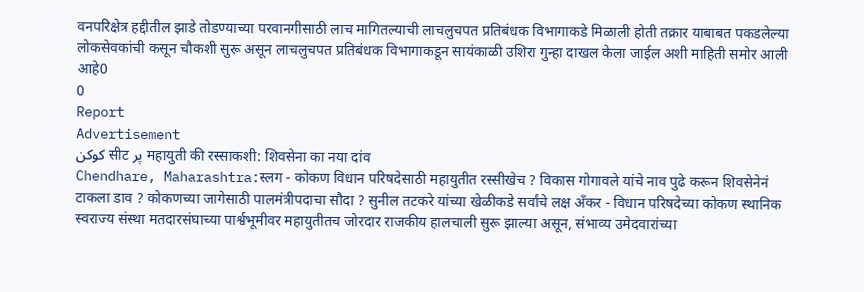वनपरिक्षेत्र हद्दीतील झाडे तोडण्याच्या परवानगीसाठी लाच मागितल्याची लाचलुचपत प्रतिबंधक विभागाकडे मिळाली होती तक्रार याबाबत पकडलेल्या लोकसेवकांची कसून चौकशी सुरू असून लाचलुचपत प्रतिबंधक विभागाकडून सायंकाळी उशिरा गुन्हा दाखल केला जाईल अशी माहिती समोर आली आहे0
0
Report
Advertisement
کوکن सीट پر महायुती की रस्साकशी: शिवसेना का नया दांव
Chendhare, Maharashtra:स्लग - कोकण विधान परिषदेसाठी महायुतीत रस्सीखेच ? विकास गोगावले यांचे नाव पुढे करून शिवसेनेनं टाकला डाव ? कोकणच्या जागेसाठी पालमंत्रीपदाचा सौदा ? सुनील तटकरे यांच्या खेळीकडे सर्वांचे लक्ष अँकर - विधान परिषदेच्या कोकण स्थानिक स्वराज्य संस्था मतदारसंघाच्या पार्श्वभूमीवर महायुतीतच जोरदार राजकीय हालचाली सुरू झाल्या असून, संभाव्य उमेदवारांच्या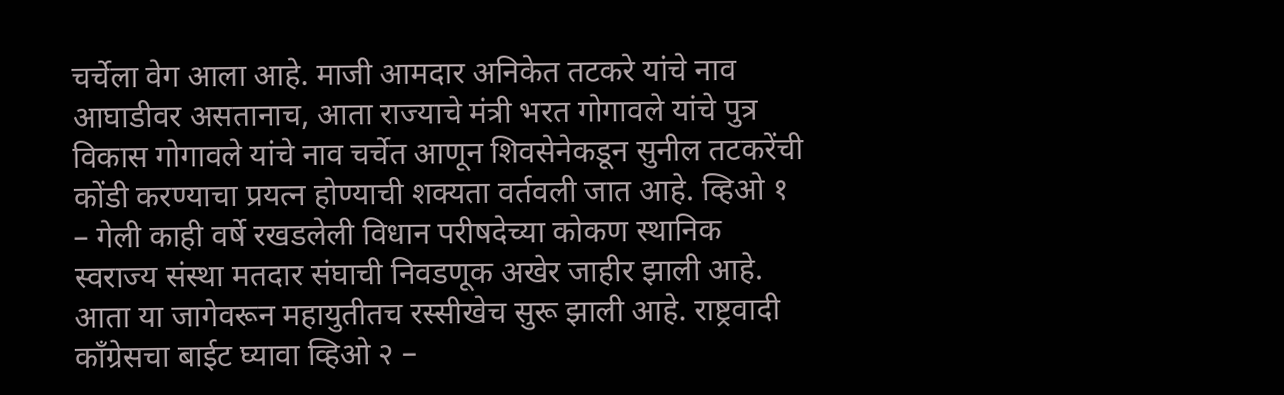चर्चेला वेग आला आहे. माजी आमदार अनिकेत तटकरे यांचे नाव आघाडीवर असतानाच, आता राज्याचे मंत्री भरत गोगावले यांचे पुत्र विकास गोगावले यांचे नाव चर्चेत आणून शिवसेनेकडून सुनील तटकरेंची कोंडी करण्याचा प्रयत्न होण्याची शक्यता वर्तवली जात आहे. व्हिओ १ – गेली काही वर्षे रखडलेली विधान परीषदेच्या कोकण स्थानिक स्वराज्य संस्था मतदार संघाची निवडणूक अखेर जाहीर झाली आहे. आता या जागेवरून महायुतीतच रस्सीखेच सुरू झाली आहे. राष्ट्रवादी कॉंग्रेसचा बाईट घ्यावा व्हिओ २ –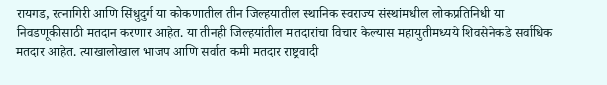रायगड, रत्नागिरी आणि सिंधुदुर्ग या कोकणातील तीन जिल्हयातील स्थानिक स्वराज्य संस्थांमधील लोकप्रतिनिधी या निवडणूकीसाठी मतदान करणार आहेत. या तीनही जिल्हयांतील मतदारांचा विचार केल्यास महायुतीमध्यये शिवसेनेकडे सर्वाधिक मतदार आहेत. त्याखालोखाल भाजप आणि सर्वात कमी मतदार राष्ट्रवादी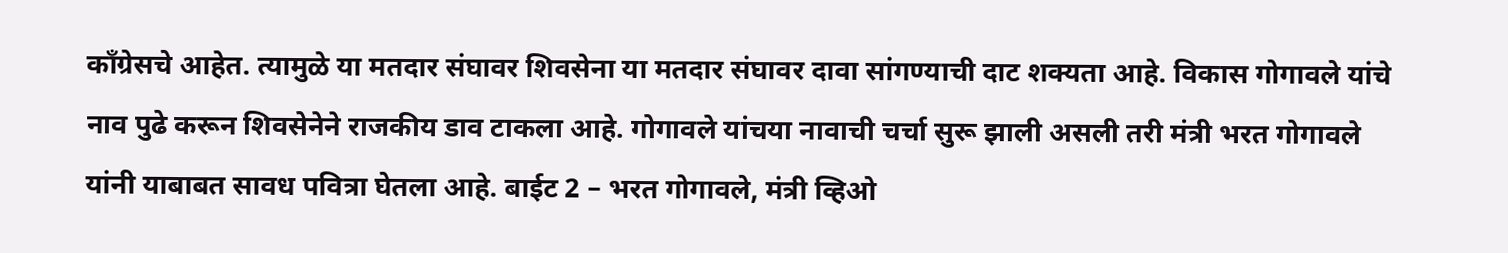कॉंग्रेसचे आहेत. त्यामुळे या मतदार संघावर शिवसेना या मतदार संघावर दावा सांगण्याची दाट शक्यता आहे. विकास गोगावले यांचे नाव पुढे करून शिवसेनेने राजकीय डाव टाकला आहे. गोगावले यांचया नावाची चर्चा सुरू झाली असली तरी मंत्री भरत गोगावले यांनी याबाबत सावध पवित्रा घेतला आहे. बाईट 2 – भरत गोगावले, मंत्री व्हिओ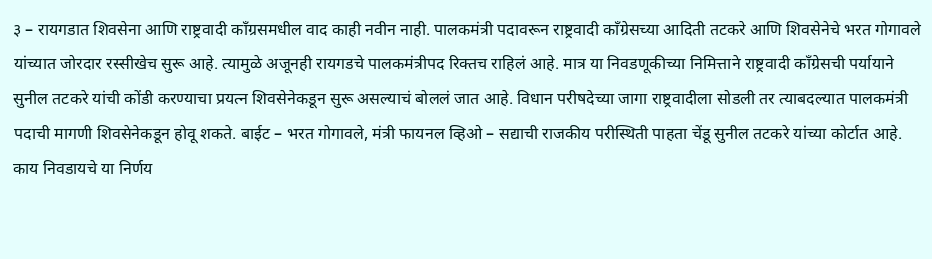३ – रायगडात शिवसेना आणि राष्ट्रवादी कॉंग्रसमधील वाद काही नवीन नाही. पालकमंत्री पदावरून राष्ट्रवादी कॉंग्रेसच्या आदिती तटकरे आणि शिवसेनेचे भरत गोगावले यांच्यात जोरदार रस्सीखेच सुरू आहे. त्यामुळे अजूनही रायगडचे पालकमंत्रीपद रिक्तच राहिलं आहे. मात्र या निवडणूकीच्या निमित्ताने राष्ट्रवादी कॉंग्रेसची पर्यायाने सुनील तटकरे यांची कोंडी करण्याचा प्रयत्न शिवसेनेकडून सुरू असल्याचं बोललं जात आहे. विधान परीषदेच्या जागा राष्ट्रवादीला सोडली तर त्याबदल्यात पालकमंत्री पदाची मागणी शिवसेनेकडून होवू शकते. बाईट – भरत गोगावले, मंत्री फायनल व्हिओ – सद्याची राजकीय परीस्थिती पाहता चेंडू सुनील तटकरे यांच्या कोर्टात आहे. काय निवडायचे या निर्णय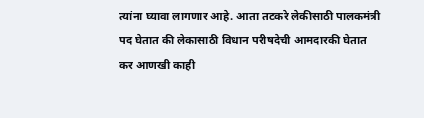त्यांना घ्यावा लागणार आहे. आता तटकरे लेकीसाठी पालकमंत्री पद घेतात की लेकासाठी विधान परीषदेची आमदारकी घेतात कर आणखी काही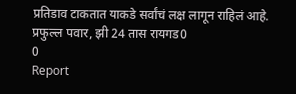प्रतिडाव टाकतात याकडे सर्वांचं लक्ष लागून राहिलं आहे. प्रफुल्ल पवार, झी 24 तास रायगड0
0
Report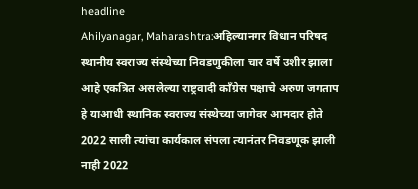headline
Ahilyanagar, Maharashtra:अहिल्यानगर विधान परिषद स्थानीय स्वराज्य संस्थेच्या निवडणुकीला चार वर्षे उशीर झाला आहे एकत्रित असलेल्या राष्ट्रवादी काँग्रेस पक्षाचे अरुण जगताप हे याआधी स्थानिक स्वराज्य संस्थेच्या जागेवर आमदार होते 2022 साली त्यांचा कार्यकाल संपला त्यानंतर निवडणूक झाली नाही 2022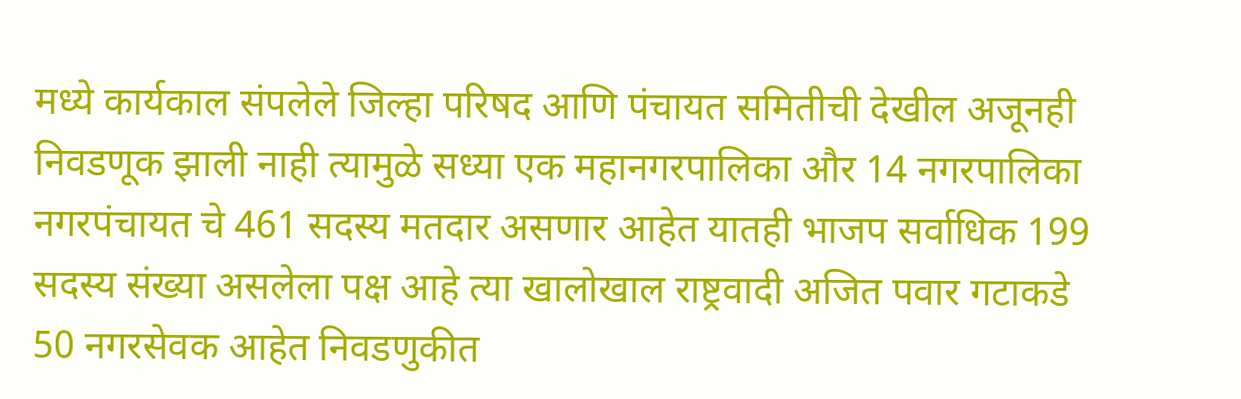मध्ये कार्यकाल संपलेले जिल्हा परिषद आणि पंचायत समितीची देखील अजूनही निवडणूक झाली नाही त्यामुळे सध्या एक महानगरपालिका और 14 नगरपालिका नगरपंचायत चे 461 सदस्य मतदार असणार आहेत यातही भाजप सर्वाधिक 199 सदस्य संख्या असलेला पक्ष आहे त्या खालोखाल राष्ट्रवादी अजित पवार गटाकडे 50 नगरसेवक आहेत निवडणुकीत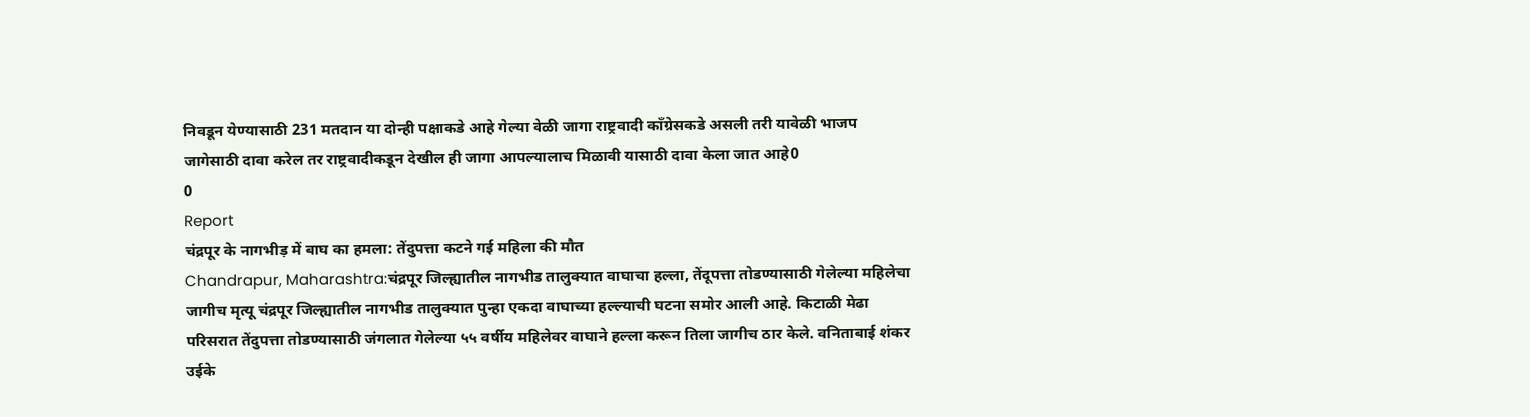निवडून येण्यासाठी 231 मतदान या दोन्ही पक्षाकडे आहे गेल्या वेळी जागा राष्ट्रवादी काँग्रेसकडे असली तरी यावेळी भाजप जागेसाठी दावा करेल तर राष्ट्रवादीकडून देखील ही जागा आपल्यालाच मिळावी यासाठी दावा केला जात आहे0
0
Report
चंद्रपूर के नागभीड़ में बाघ का हमला: तेंदुपत्ता कटने गई महिला की मौत
Chandrapur, Maharashtra:चंद्रपूर जिल्ह्यातील नागभीड तालुक्यात वाघाचा हल्ला, तेंदूपत्ता तोडण्यासाठी गेलेल्या महिलेचा जागीच मृत्यू चंद्रपूर जिल्ह्यातील नागभीड तालुक्यात पुन्हा एकदा वाघाच्या हल्ल्याची घटना समोर आली आहे. किटाळी मेढा परिसरात तेंदुपत्ता तोडण्यासाठी जंगलात गेलेल्या ५५ वर्षीय महिलेवर वाघाने हल्ला करून तिला जागीच ठार केले. वनिताबाई शंकर उईके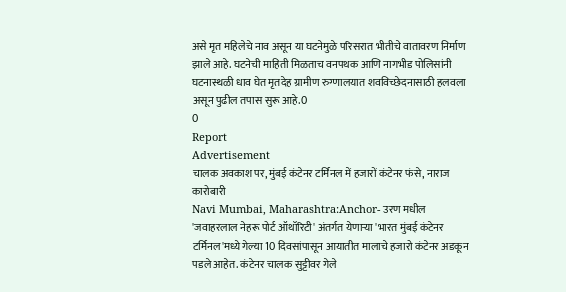असे मृत महिलेचे नाव असून या घटनेमुळे परिसरात भीतीचे वातावरण निर्माण झाले आहे. घटनेची माहिती मिळताच वनपथक आणि नागभीड पोलिसांनी घटनास्थळी धाव घेत मृतदेह ग्रामीण रुग्णालयात शवविच्छेदनासाठी हलवला असून पुढील तपास सुरू आहे.0
0
Report
Advertisement
चालक अवकाश पर, मुंबई कंटेनर टर्मिनल में हजारों कंटेनर फंसे, नाराज कारोबारी
Navi Mumbai, Maharashtra:Anchor- उरण मधील 'जवाहरलाल नेहरू पोर्ट ऑथॉरिटी' अंतर्गत येणाऱ्या 'भारत मुंबई कंटेनर टर्मिनल'मध्ये गेल्या 10 दिवसांपासून आयातीत मालाचे हजारो कंटेनर अडकून पडले आहेत. कंटेनर चालक सुट्टीवर गेले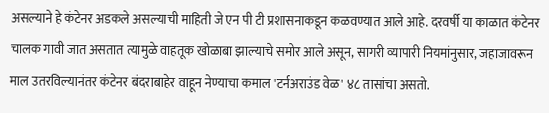असल्याने हे कंटेनर अडकले असल्याची माहिती जे एन पी टी प्रशासनाकडून कळवण्यात आले आहे. दरवर्षी या काळात कंटेनर चालक गावी जात असतात त्यामुळे वाहतूक खोळाबा झाल्याचे समोर आले असून, सागरी व्यापारी नियमांनुसार, जहाजावरून माल उतरविल्यानंतर कंटेनर बंदराबाहेर वाहून नेण्याचा कमाल 'टर्नअराउंड वेळ' ४८ तासांचा असतो.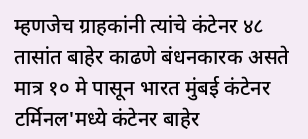म्हणजेच ग्राहकांनी त्यांचे कंटेनर ४८ तासांत बाहेर काढणे बंधनकारक असते मात्र १० मे पासून भारत मुंबई कंटेनर टर्मिनल'मध्ये कंटेनर बाहेर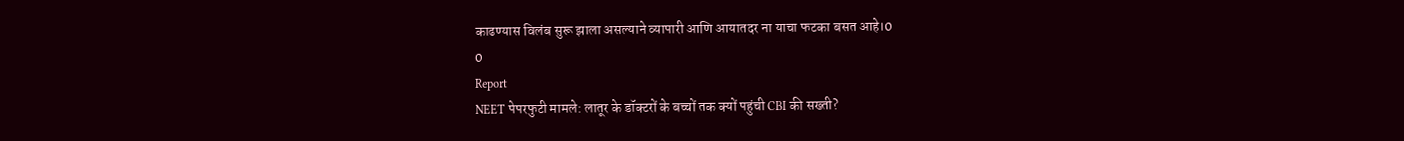काढण्यास विलंब सुरू झाला असल्याने व्यापारी आणि आयातदर ना याचा फटका बसत आहे।0
0
Report
NEET पेपरफुटी मामले: लातूर के डॉक्टरों के बच्चों तक क्यों पहुंची CBI की सख्ती?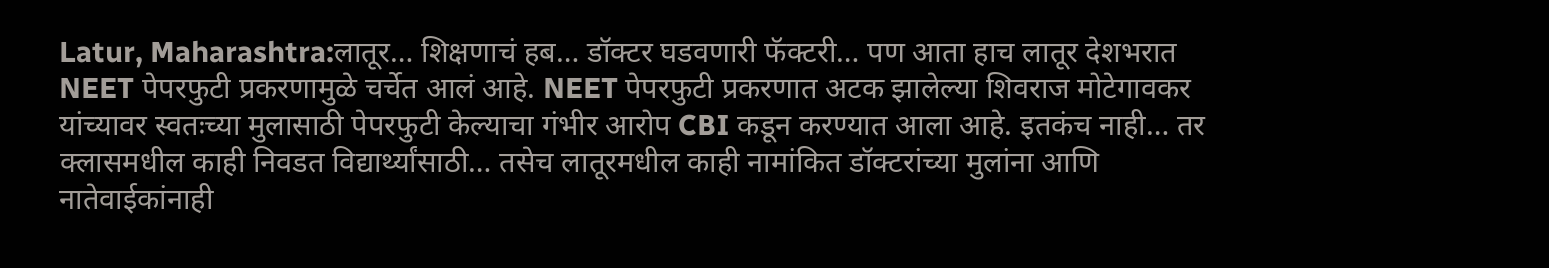Latur, Maharashtra:लातूर… शिक्षणाचं हब… डॉक्टर घडवणारी फॅक्टरी… पण आता हाच लातूर देशभरात NEET पेपरफुटी प्रकरणामुळे चर्चेत आलं आहे. NEET पेपरफुटी प्रकरणात अटक झालेल्या शिवराज मोटेगावकर यांच्यावर स्वतःच्या मुलासाठी पेपरफुटी केल्याचा गंभीर आरोप CBI कडून करण्यात आला आहे. इतकंच नाही… तर क्लासमधील काही निवडत विद्यार्थ्यांसाठी… तसेच लातूरमधील काही नामांकित डॉक्टरांच्या मुलांना आणि नातेवाईकांनाही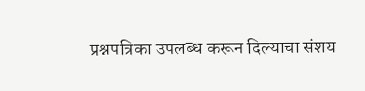प्रश्नपत्रिका उपलब्ध करून दिल्याचा संशय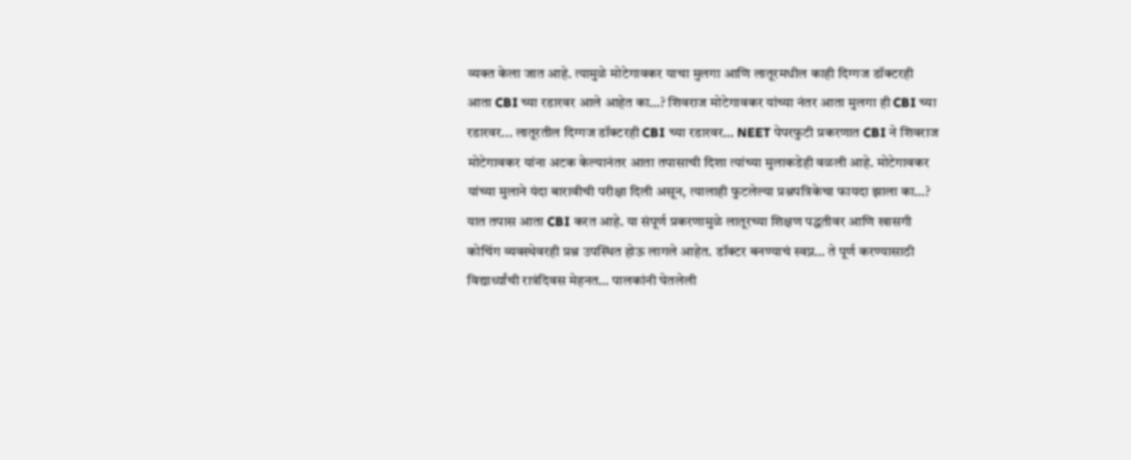व्यक्त केला जात आहे. त्यामुळे मोटेगावकर याचा मुलगा आणि लातूरमधील काही दिग्गज डॉक्टरही आता CBI च्या रडारवर आले आहेत का…? शिवराज मोटेगावकर यांच्या नंतर आता मुलगा ही CBI च्या रडारवर... लातूरतील दिग्गज डॉक्टरही CBI च्या रडारवर… NEET पेपरफुटी प्रकरणात CBI ने शिवराज मोटेगावकर यांना अटक केल्यानंतर आता तपासाची दिशा त्यांच्या मुलाकडेही वळली आहे. मोटेगावकर यांच्या मुलाने यंदा बारावीची परीक्षा दिली असून, त्यालाही फुटलेल्या प्रश्नपत्रिकेचा फायदा झाला का…? यात तपास आता CBI करत आहे. या संपूर्ण प्रकरणामुळे लातूरच्या शिक्षण पद्धतीवर आणि खासगी कोचिंग व्यवस्थेवरही प्रश्न उपस्थित होऊ लागले आहेत. डॉक्टर बनण्याचं स्वप्न… ते पूर्ण करण्यासाठी विद्यार्थ्यांची रात्रंदिवस मेहनत… पालकांनी घेतलेली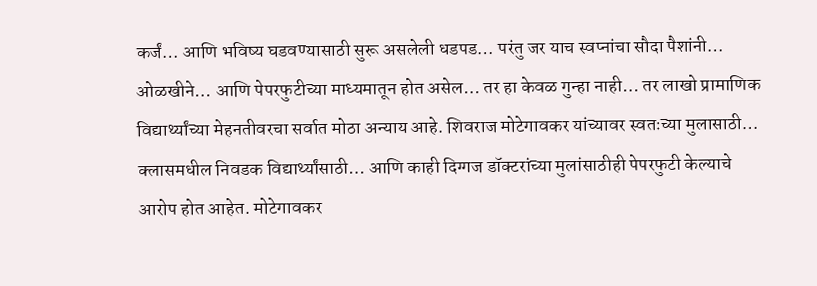कर्जं… आणि भविष्य घडवण्यासाठी सुरू असलेली धडपड… परंतु जर याच स्वप्नांचा सौदा पैशांनी… ओळखीने… आणि पेपरफुटीच्या माध्यमातून होत असेल… तर हा केवळ गुन्हा नाही… तर लाखो प्रामाणिक विद्यार्थ्यांच्या मेहनतीवरचा सर्वात मोठा अन्याय आहे. शिवराज मोटेगावकर यांच्यावर स्वतःच्या मुलासाठी… क्लासमधील निवडक विद्यार्थ्यांसाठी… आणि काही दिग्गज डॉक्टरांच्या मुलांसाठीही पेपरफुटी केल्याचे आरोप होत आहेत. मोटेगावकर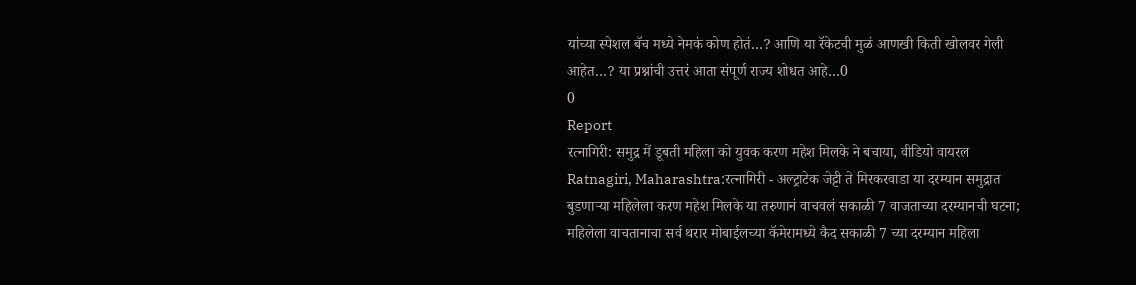यांच्या स्पेशल बॅच मध्ये नेमकं कोण होतं…? आणि या रॅकेटची मुळं आणखी किती खोलवर गेली आहेत…? या प्रश्नांची उत्तरं आता संपूर्ण राज्य शोधत आहे…0
0
Report
रत्नागिरी: समुद्र में डूबती महिला को युवक करण महेश मिलके ने बचाया, वीडियो वायरल
Ratnagiri, Maharashtra:रत्नागिरी - अल्ट्राटेक जेट्टी ते मिरकरवाडा या दरम्यान समुद्रात बुडणाऱ्या महिलेला करण महेश मिलके या तरुणानं वाचवलं सकाळी 7 वाजताच्या दरम्यानची घटना; महिलेला वाचतानाचा सर्व थरार मोबाईलच्या कॅमेरामध्ये कैद सकाळी 7 च्या दरम्यान महिला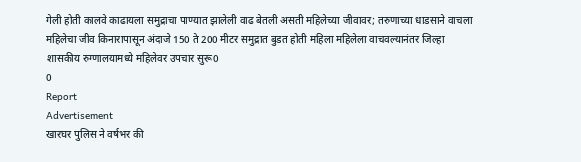गेली होती कालवे काढायला समुद्राचा पाण्यात झालेली वाढ बेतली असती महिलेच्या जीवावर; तरुणाच्या धाडसाने वाचला महिलेचा जीव किनारापासून अंदाजे 150 ते 200 मीटर समुद्रात बुडत होती महिला महिलेला वाचवल्यानंतर जिल्हा शासकीय रुग्णालयामध्ये महिलेवर उपचार सुरू0
0
Report
Advertisement
खारघर पुलिस ने वर्षभर की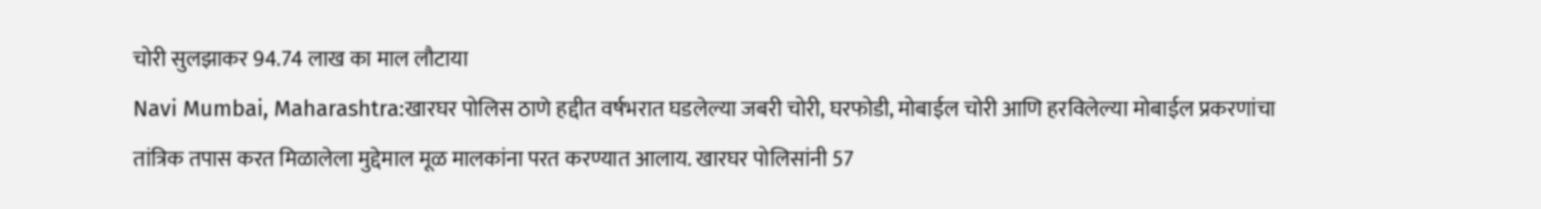चोरी सुलझाकर 94.74 लाख का माल लौटाया
Navi Mumbai, Maharashtra:खारघर पोलिस ठाणे हद्दीत वर्षभरात घडलेल्या जबरी चोरी, घरफोडी, मोबाईल चोरी आणि हरविलेल्या मोबाईल प्रकरणांचा तांत्रिक तपास करत मिळालेला मुद्देमाल मूळ मालकांना परत करण्यात आलाय. खारघर पोलिसांनी 57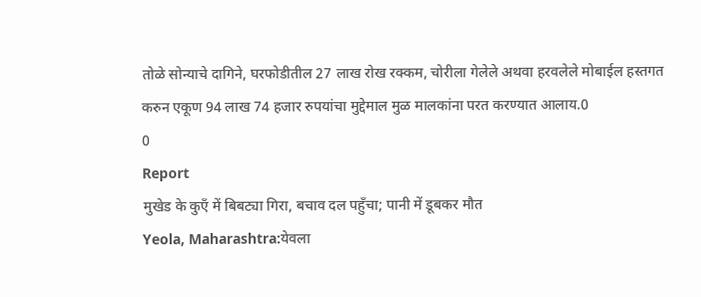तोळे सोन्याचे दागिने, घरफोडीतील 27 लाख रोख रक्कम, चोरीला गेलेले अथवा हरवलेले मोबाईल हस्तगत करुन एकूण 94 लाख 74 हजार रुपयांचा मुद्देमाल मुळ मालकांना परत करण्यात आलाय.0
0
Report
मुखेड के कुएँ में बिबट्या गिरा, बचाव दल पहुँचा; पानी में डूबकर मौत
Yeola, Maharashtra:येवला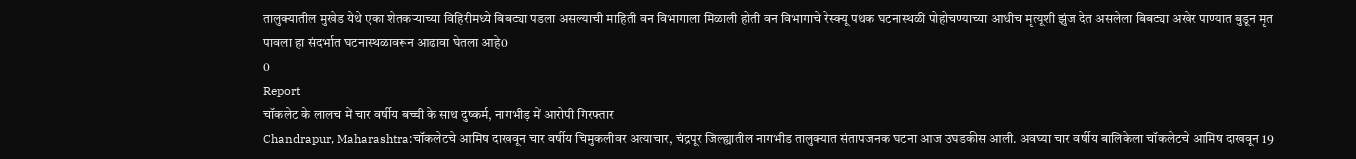तालुक्यातील मुखेड येथे एका शेतकऱ्याच्या विहिरीमध्ये बिबट्या पडला असल्याची माहिती वन विभागाला मिळाली होती वन विभागाचे रेस्क्यू पथक घटनास्थळी पोहोचण्याच्या आधीच मृत्यूशी झुंज देत असलेला बिबट्या अखेर पाण्यात बुडून मृत पावला हा संदर्भात घटनास्थळावरून आढावा घेतला आहे0
0
Report
चॉकलेट के लालच में चार वर्षीय बच्ची के साथ दुष्कर्म, नागभीड़ में आरोपी गिरफ्तार
Chandrapur, Maharashtra:चॉकलेटचे आमिष दाखवून चार वर्षीय चिमुकलीवर अत्याचार, चंद्रपूर जिल्ह्यातील नागभीड तालुक्यात संतापजनक घटना आज उघडकीस आली. अवघ्या चार वर्षीय बालिकेला चॉकलेटचे आमिष दाखवून 19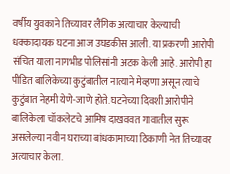वर्षीय युवकाने तिच्यावर लैंगिक अत्याचार केल्याची धक्कादायक घटना आज उघडकीस आली. या प्रकरणी आरोपी संचित याला नागभीड पोलिसांनी अटक केली आहे. आरोपी हा पीडित बालिकेच्या कुटुंबातील नात्याने मेव्हणा असून त्याचे कुटुंबात नेहमी येणे-जाणे होते. घटनेच्या दिवशी आरोपीने बालिकेला चॉकलेटचे आमिष दाखववत गावातील सुरू असलेल्या नवीन घराच्या बांधकामाच्या ठिकाणी नेत तिच्यावर अत्याचार केला.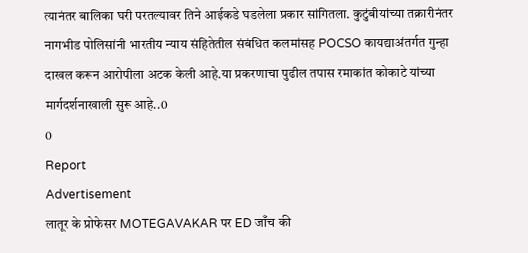त्यानंतर बालिका घरी परतल्यावर तिने आईकडे घडलेला प्रकार सांगितला. कुटुंबीयांच्या तक्रारीनंतर नागभीड पोलिसांनी भारतीय न्याय संहितेतील संबंधित कलमांसह POCSO कायद्याअंतर्गत गुन्हा दाखल करून आरोपीला अटक केली आहे.या प्रकरणाचा पुढील तपास रमाकांत कोकाटे यांच्या मार्गदर्शनाखाली सुरू आहे..0
0
Report
Advertisement
लातूर के प्रोफेसर MOTEGAVAKAR पर ED जाँच की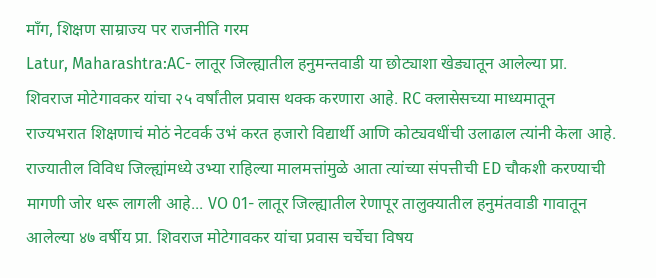माँग, शिक्षण साम्राज्य पर राजनीति गरम
Latur, Maharashtra:AC- लातूर जिल्ह्यातील हनुमन्तवाडी या छोट्याशा खेड्यातून आलेल्या प्रा. शिवराज मोटेगावकर यांचा २५ वर्षांतील प्रवास थक्क करणारा आहे. RC क्लासेसच्या माध्यमातून राज्यभरात शिक्षणाचं मोठं नेटवर्क उभं करत हजारो विद्यार्थी आणि कोट्यवधींची उलाढाल त्यांनी केला आहे. राज्यातील विविध जिल्ह्यांमध्ये उभ्या राहिल्या मालमत्तांमुळे आता त्यांच्या संपत्तीची ED चौकशी करण्याची मागणी जोर धरू लागली आहे... VO 01- लातूर जिल्ह्यातील रेणापूर तालुक्यातील हनुमंतवाडी गावातून आलेल्या ४७ वर्षीय प्रा. शिवराज मोटेगावकर यांचा प्रवास चर्चेचा विषय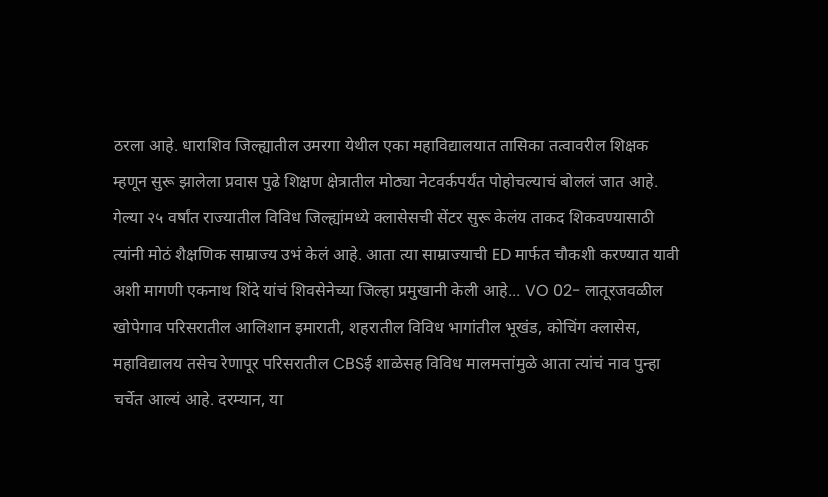ठरला आहे. धाराशिव जिल्ह्यातील उमरगा येथील एका महाविद्यालयात तासिका तत्वावरील शिक्षक म्हणून सुरू झालेला प्रवास पुढे शिक्षण क्षेत्रातील मोठ्या नेटवर्कपर्यंत पोहोचल्याचं बोललं जात आहे. गेल्या २५ वर्षांत राज्यातील विविध जिल्ह्यांमध्ये क्लासेसची सेंटर सुरू केलंय ताकद शिकवण्यासाठी त्यांनी मोठं शैक्षणिक साम्राज्य उभं केलं आहे. आता त्या साम्राज्याची ED मार्फत चौकशी करण्यात यावी अशी मागणी एकनाथ शिंदे यांचं शिवसेनेच्या जिल्हा प्रमुखानी केली आहे... VO 02- लातूरजवळील खोपेगाव परिसरातील आलिशान इमाराती, शहरातील विविध भागांतील भूखंड, कोचिंग क्लासेस, महाविद्यालय तसेच रेणापूर परिसरातील CBSई शाळेसह विविध मालमत्तांमुळे आता त्यांचं नाव पुन्हा चर्चेत आल्यं आहे. दरम्यान, या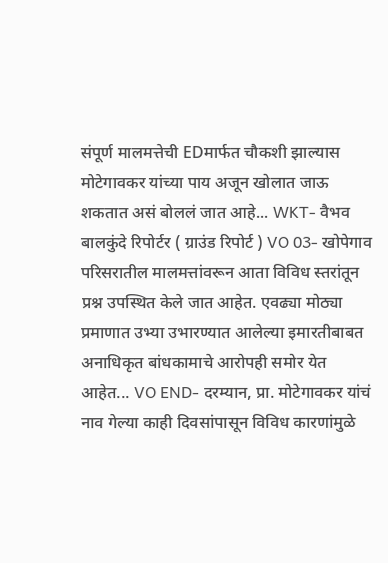संपूर्ण मालमत्तेची EDमार्फत चौकशी झाल्यास मोटेगावकर यांच्या पाय अजून खोलात जाऊ शकतात असं बोललं जात आहे... WKT- वैभव बालकुंदे रिपोर्टर ( ग्राउंड रिपोर्ट ) VO 03- खोपेगाव परिसरातील मालमत्तांवरून आता विविध स्तरांतून प्रश्न उपस्थित केले जात आहेत. एवढ्या मोठ्या प्रमाणात उभ्या उभारण्यात आलेल्या इमारतीबाबत अनाधिकृत बांधकामाचे आरोपही समोर येत आहेत... VO END- दरम्यान, प्रा. मोटेगावकर यांचं नाव गेल्या काही दिवसांपासून विविध कारणांमुळे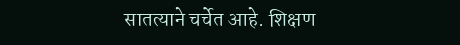सातत्याने चर्चेत आहे. शिक्षण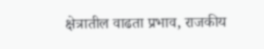क्षेत्रातील वाढता प्रभाव, राजकीय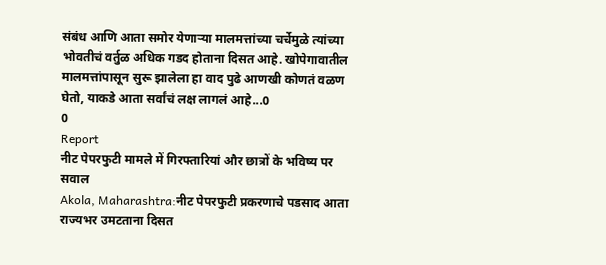संबंध आणि आता समोर येणाऱ्या मालमत्तांच्या चर्चेमुळे त्यांच्या भोवतीचं वर्तुळ अधिक गडद होताना दिसत आहे. खोपेगावातील मालमत्तांपासून सुरू झालेला हा वाद पुढे आणखी कोणतं वळण घेतो, याकडे आता सर्वांचं लक्ष लागलं आहे...0
0
Report
नीट पेपरफुटी मामले में गिरफ्तारियां और छात्रों के भविष्य पर सवाल
Akola, Maharashtra:नीट पेपरफुटी प्रकरणाचे पडसाद आता राज्यभर उमटताना दिसत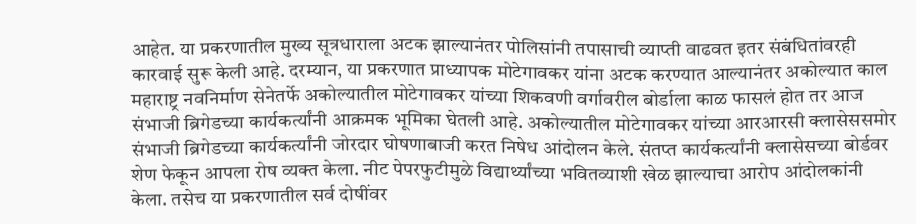आहेत. या प्रकरणातील मुख्य सूत्रधाराला अटक झाल्यानंतर पोलिसांनी तपासाची व्याप्ती वाढवत इतर संबंधितांवरही कारवाई सुरू केली आहे. दरम्यान, या प्रकरणात प्राध्यापक मोटेगावकर यांना अटक करण्यात आल्यानंतर अकोल्यात काल महाराष्ट्र नवनिर्माण सेनेतर्फे अकोल्यातील मोटेगावकर यांच्या शिकवणी वर्गावरील बोर्डाला काळ फासलं होत तर आज संभाजी ब्रिगेडच्या कार्यकर्त्यांनी आक्रमक भूमिका घेतली आहे. अकोल्यातील मोटेगावकर यांच्या आरआरसी क्लासेससमोर संभाजी ब्रिगेडच्या कार्यकर्त्यांनी जोरदार घोषणाबाजी करत निषेध आंदोलन केले. संतप्त कार्यकर्त्यांनी क्लासेसच्या बोर्डवर शेण फेकून आपला रोष व्यक्त केला. नीट पेपरफुटीमुळे विद्यार्थ्यांच्या भवितव्याशी खेळ झाल्याचा आरोप आंदोलकांनी केला. तसेच या प्रकरणातील सर्व दोषींवर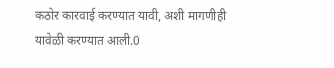कठोर कारवाई करण्यात यावी, अशी मागणीही यावेळी करण्यात आली.0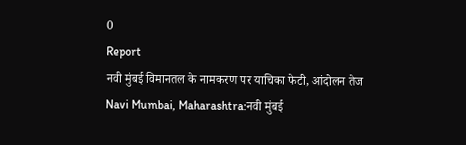0
Report
नवी मुंबई विमानतल के नामकरण पर याचिका फेटी, आंदोलन तेज
Navi Mumbai, Maharashtra:नवी मुंबई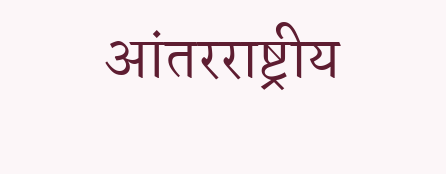आंतरराष्ट्रीय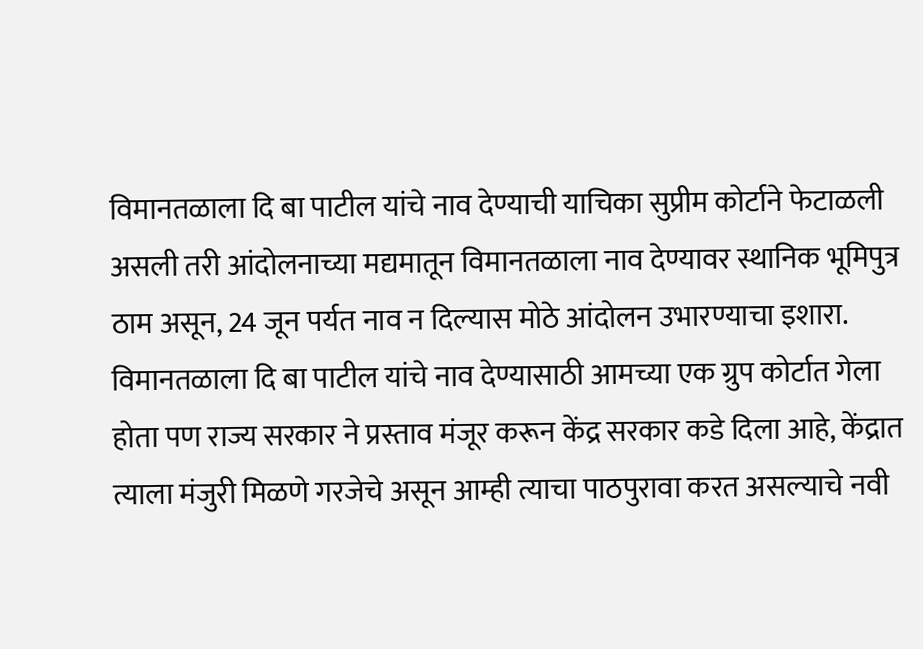विमानतळाला दि बा पाटील यांचे नाव देण्याची याचिका सुप्रीम कोर्टाने फेटाळली असली तरी आंदोलनाच्या मद्यमातून विमानतळाला नाव देण्यावर स्थानिक भूमिपुत्र ठाम असून, 24 जून पर्यत नाव न दिल्यास मोठे आंदोलन उभारण्याचा इशारा. विमानतळाला दि बा पाटील यांचे नाव देण्यासाठी आमच्या एक ग्रुप कोर्टात गेला होता पण राज्य सरकार ने प्रस्ताव मंजूर करून केंद्र सरकार कडे दिला आहे, केंद्रात त्याला मंजुरी मिळणे गरजेचे असून आम्ही त्याचा पाठपुरावा करत असल्याचे नवी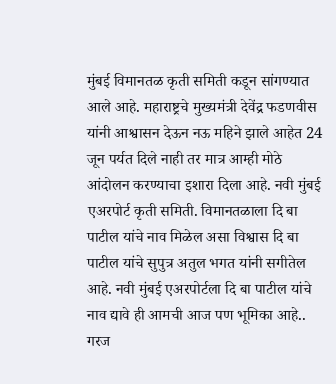मुंबई विमानतळ कृती समिती कडून सांगण्यात आले आहे. महाराष्ट्रचे मुख्यमंत्री देवेंद्र फडणवीस यांनी आश्वासन देऊन नऊ महिने झाले आहेत 24 जून पर्यत दिले नाही तर मात्र आम्ही मोठे आंदोलन करण्याचा इशारा दिला आहे. नवी मुंबई एअरपोर्ट कृती समिती. विमानतळाला दि बा पाटील यांचे नाव मिळेल असा विश्वास दि बा पाटील यांचे सुपुत्र अतुल भगत यांनी सगीतेल आहे. नवी मुंबई एअरपोर्टला दि बा पाटील यांचे नाव द्यावे ही आमची आज पण भूमिका आहे.. गरज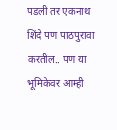पडली तर एकनाथ शिंदे पण पाठपुरावा करतील.. पण या भूमिकेवर आम्ही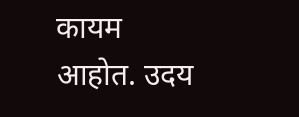कायम आहोत. उदय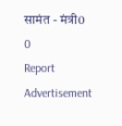सामंत - मंत्री0
0
Report
Advertisement